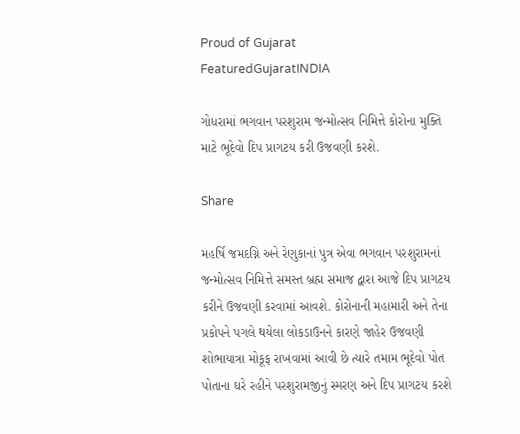Proud of Gujarat
FeaturedGujaratINDIA

ગોધરામાં ભગવાન પરશુરામ જન્મોત્સવ નિમિત્તે કોરોના મુક્તિ માટે ભૂદેવો દિપ પ્રાગટય કરી ઉજવણી કરશે.

Share

મહર્ષિ જમદગ્નિ અને રેણુકાનાં પુત્ર એવા ભગવાન પરશુરામનાં જન્મોત્સવ નિમિત્તે સમસ્ત બ્રહ્મ સમાજ દ્વારા આજે દિપ પ્રાગટય કરીને ઉજવણી કરવામાં આવશે. કોરોનાની મહામારી અને તેના પ્રકોપને પગલે થયેલા લોકડાઉનને કારણે જાહેર ઉજવણી શોભાયાત્રા મોકૂફ રાખવામાં આવી છે ત્યારે તમામ ભૂદેવો પોત પોતાના ઘરે રહીને પરશુરામજીનું સ્મરણ અને દિપ પ્રાગટય કરશે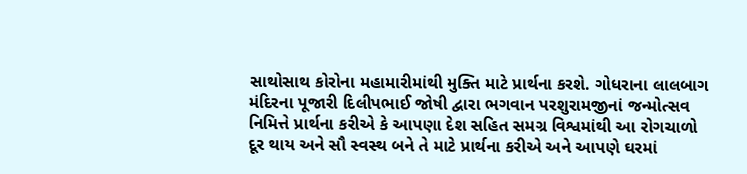સાથોસાથ કોરોના મહામારીમાંથી મુક્તિ માટે પ્રાર્થના કરશે. ગોધરાના લાલબાગ મંદિરના પૂજારી દિલીપભાઈ જોષી દ્વારા ભગવાન પરશુરામજીનાં જન્મોત્સવ નિમિત્તે પ્રાર્થના કરીએ કે આપણા દેશ સહિત સમગ્ર વિશ્વમાંથી આ રોગચાળો દૂર થાય અને સૌ સ્વસ્થ બને તે માટે પ્રાર્થના કરીએ અને આપણે ઘરમાં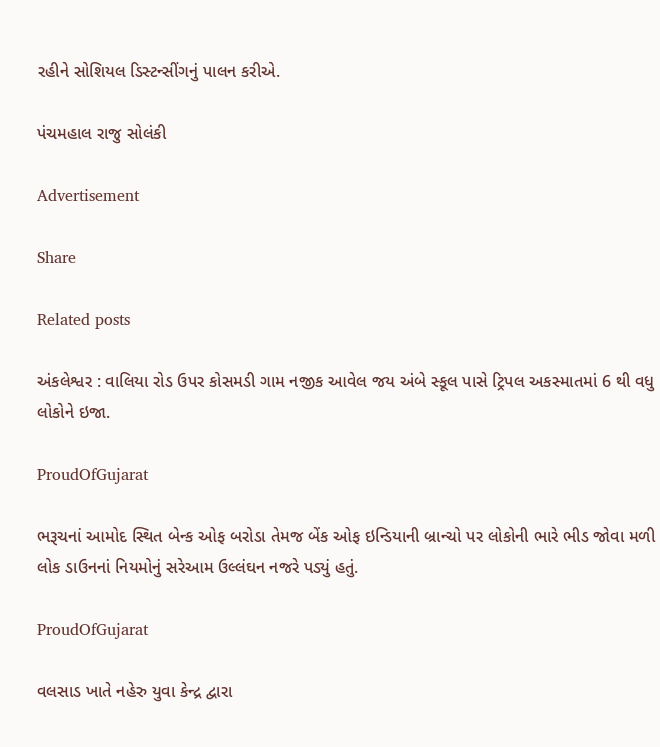રહીને સોશિયલ ડિસ્ટન્સીંગનું પાલન કરીએ.

પંચમહાલ રાજુ સોલંકી

Advertisement

Share

Related posts

અંકલેશ્વર : વાલિયા રોડ ઉપર કોસમડી ગામ નજીક આવેલ જય અંબે સ્કૂલ પાસે ટ્રિપલ અકસ્માતમાં 6 થી વધુ લોકોને ઇજા.

ProudOfGujarat

ભરૂચનાં આમોદ સ્થિત બેન્ક ઓફ બરોડા તેમજ બેંક ઓફ ઇન્ડિયાની બ્રાન્ચો પર લોકોની ભારે ભીડ જોવા મળી લોક ડાઉનનાં નિયમોનું સરેઆમ ઉલ્લંઘન નજરે પડ્યું હતું.

ProudOfGujarat

વલસાડ ખાતે નહેરુ યુવા કેન્‍દ્ર દ્વારા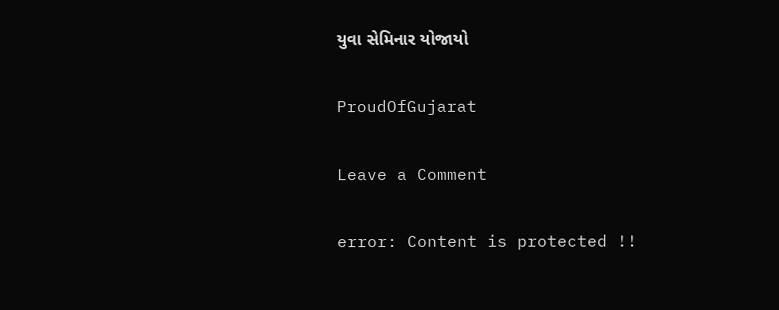યુવા સેમિનાર યોજાયો

ProudOfGujarat

Leave a Comment

error: Content is protected !!